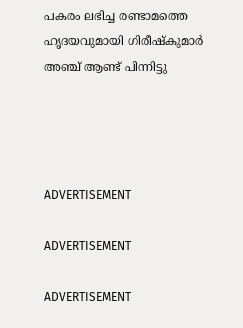പകരം ലഭിച്ച രണ്ടാമത്തെ ഹൃദയവുമായി ഗിരീഷ്‌കുമാര്‍ അഞ്ച് ആണ്ട് പിന്നിട്ടു




ADVERTISEMENT

ADVERTISEMENT

ADVERTISEMENT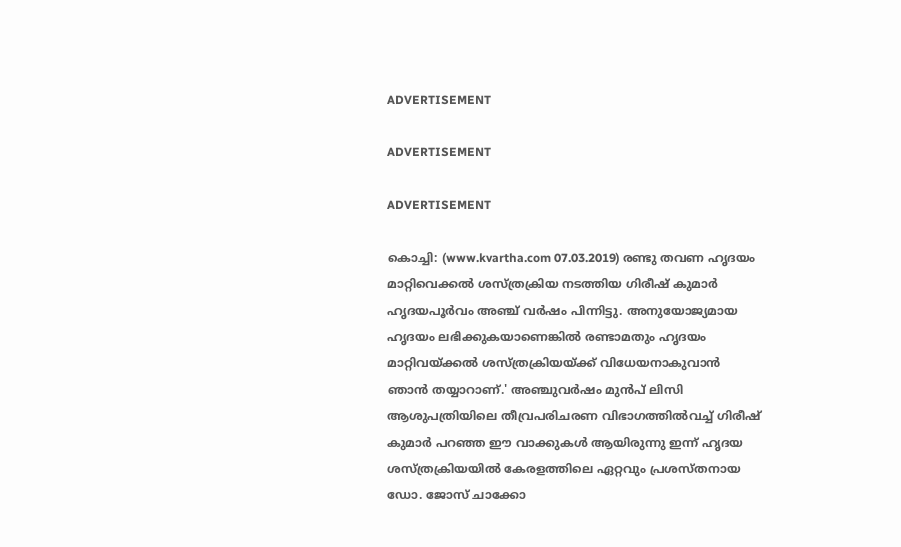ADVERTISEMENT

ADVERTISEMENT

ADVERTISEMENT

കൊച്ചി: (www.kvartha.com 07.03.2019) രണ്ടു തവണ ഹൃദയം മാറ്റിവെക്കല്‍ ശസ്ത്രക്രിയ നടത്തിയ ഗിരീഷ് കുമാര്‍ ഹൃദയപൂര്‍വം അഞ്ച് വര്‍ഷം പിന്നിട്ടു. അനുയോജ്യമായ ഹൃദയം ലഭിക്കുകയാണെങ്കില്‍ രണ്ടാമതും ഹൃദയം മാറ്റിവയ്ക്കല്‍ ശസ്ത്രക്രിയയ്ക്ക് വിധേയനാകുവാന്‍ ഞാന്‍ തയ്യാറാണ്.' അഞ്ചുവര്‍ഷം മുന്‍പ് ലിസി ആശുപത്രിയിലെ തീവ്രപരിചരണ വിഭാഗത്തില്‍വച്ച് ഗിരീഷ് കുമാര്‍ പറഞ്ഞ ഈ വാക്കുകള്‍ ആയിരുന്നു ഇന്ന് ഹൃദയ ശസ്ത്രക്രിയയില്‍ കേരളത്തിലെ ഏറ്റവും പ്രശസ്തനായ ഡോ. ജോസ് ചാക്കോ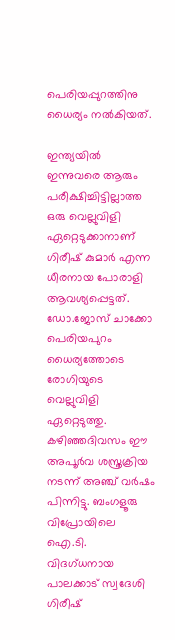പെരിയപ്പുറത്തിനു ധൈര്യം നല്‍കിയത്.

ഇന്ത്യയില്‍ ഇന്നുവരെ ആരും പരീക്ഷിച്ചിട്ടില്ലാത്ത ഒരു വെല്ലുവിളി ഏറ്റെടുക്കാനാണ് ഗിരീഷ് കുമാര്‍ എന്ന ധീരനായ പോരാളി ആവശ്യപ്പെട്ടത്. ഡോ.ജോസ് ചാക്കോ പെരിയപുറം ധൈര്യത്തോടെ രോഗിയുടെ വെല്ലുവിളി ഏറ്റെടുത്തു. കഴിഞ്ഞദിവസം ഈ അപൂര്‍വ ശസ്ത്രക്രിയ നടന്ന് അഞ്ച് വര്‍ഷം പിന്നിട്ടു. ബംഗളൂരു വിപ്രോയിലെ ഐ.ടി. വിദഗ്ധനായ പാലക്കാട് സ്വദേശി ഗിരീഷ്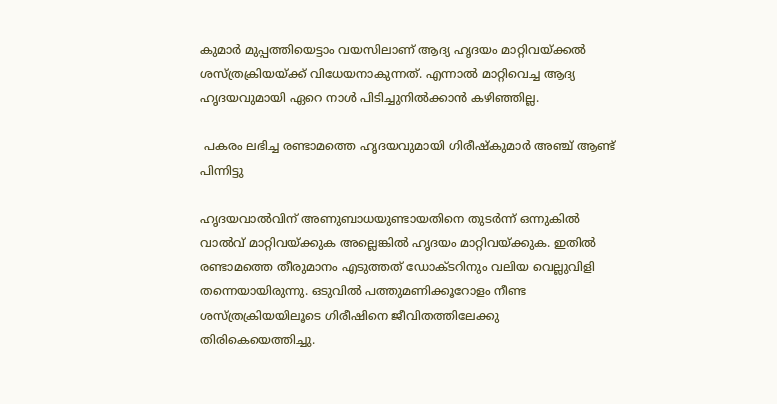കുമാര്‍ മുപ്പത്തിയെട്ടാം വയസിലാണ് ആദ്യ ഹൃദയം മാറ്റിവയ്ക്കല്‍ ശസ്ത്രക്രിയയ്ക്ക് വിധേയനാകുന്നത്. എന്നാല്‍ മാറ്റിവെച്ച ആദ്യ ഹൃദയവുമായി ഏറെ നാള്‍ പിടിച്ചുനില്‍ക്കാന്‍ കഴിഞ്ഞില്ല.

 പകരം ലഭിച്ച രണ്ടാമത്തെ ഹൃദയവുമായി ഗിരീഷ്‌കുമാര്‍ അഞ്ച് ആണ്ട് പിന്നിട്ടു

ഹൃദയവാല്‍വിന് അണുബാധയുണ്ടായതിനെ തുടര്‍ന്ന് ഒന്നുകില്‍ വാല്‍വ് മാറ്റിവയ്ക്കുക അല്ലെങ്കില്‍ ഹൃദയം മാറ്റിവയ്ക്കുക. ഇതില്‍ രണ്ടാമത്തെ തീരുമാനം എടുത്തത് ഡോക്ടറിനും വലിയ വെല്ലുവിളി തന്നെയായിരുന്നു. ഒടുവില്‍ പത്തുമണിക്കൂറോളം നീണ്ട ശസ്ത്രക്രിയയിലൂടെ ഗിരീഷിനെ ജീവിതത്തിലേക്കു തിരികെയെത്തിച്ചു.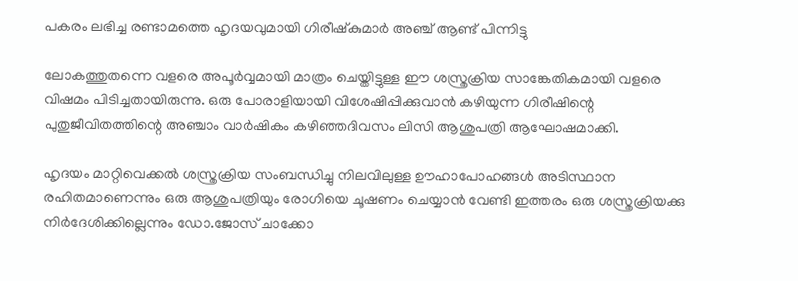പകരം ലഭിച്ച രണ്ടാമത്തെ ഹൃദയവുമായി ഗിരീഷ്‌കുമാര്‍ അഞ്ച് ആണ്ട് പിന്നിട്ടു

ലോകത്തുതന്നെ വളരെ അപൂര്‍വ്വമായി മാത്രം ചെയ്തിട്ടുള്ള ഈ ശസ്ത്രക്രിയ സാങ്കേതികമായി വളരെ വിഷമം പിടിച്ചതായിരുന്നു. ഒരു പോരാളിയായി വിശേഷിപ്പിക്കുവാന്‍ കഴിയുന്ന ഗിരീഷിന്റെ പുതുജീവിതത്തിന്റെ അഞ്ചാം വാര്‍ഷികം കഴിഞ്ഞദിവസം ലിസി ആശുപത്രി ആഘോഷമാക്കി.

ഹൃദയം മാറ്റിവെക്കല്‍ ശസ്ത്രക്രിയ സംബന്ധിച്ചു നിലവിലുള്ള ഊഹാപോഹങ്ങള്‍ അടിസ്ഥാന രഹിതമാണെന്നും ഒരു ആശുപത്രിയും രോഗിയെ ചൂഷണം ചെയ്യാന്‍ വേണ്ടി ഇത്തരം ഒരു ശസ്ത്രക്രിയക്കു നിര്‍ദേശിക്കില്ലെന്നും ഡോ.ജോസ് ചാക്കോ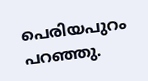പെരിയപുറം പറഞ്ഞു.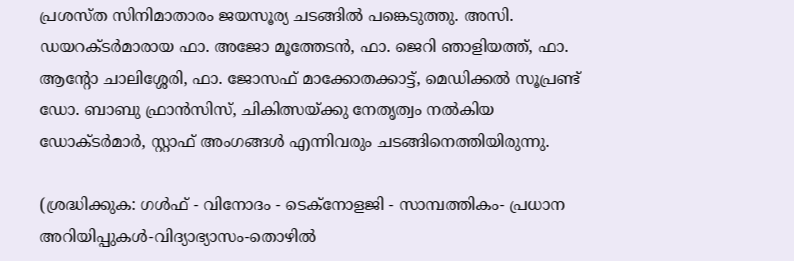പ്രശസ്ത സിനിമാതാരം ജയസൂര്യ ചടങ്ങില്‍ പങ്കെടുത്തു. അസി. ഡയറക്ടര്‍മാരായ ഫാ. അജോ മൂത്തേടന്‍, ഫാ. ജെറി ഞാളിയത്ത്, ഫാ. ആന്റോ ചാലിശ്ശേരി, ഫാ. ജോസഫ് മാക്കോതക്കാട്ട്, മെഡിക്കല്‍ സൂപ്രണ്ട് ഡോ. ബാബു ഫ്രാന്‍സിസ്, ചികിത്സയ്ക്കു നേതൃത്വം നല്‍കിയ ഡോക്ടര്‍മാര്‍, സ്റ്റാഫ് അംഗങ്ങള്‍ എന്നിവരും ചടങ്ങിനെത്തിയിരുന്നു.

(ശ്രദ്ധിക്കുക: ഗൾഫ് - വിനോദം - ടെക്നോളജി - സാമ്പത്തികം- പ്രധാന അറിയിപ്പുകൾ-വിദ്യാഭ്യാസം-തൊഴിൽ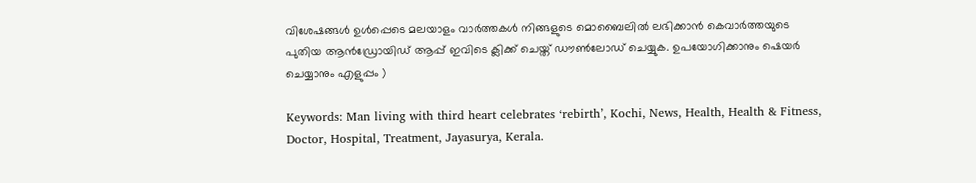വിശേഷങ്ങൾ ഉൾപ്പെടെ മലയാളം വാർത്തകൾ നിങ്ങളുടെ മൊബൈലിൽ ലഭിക്കാൻ കെവാർത്തയുടെ പുതിയ ആൻഡ്രോയിഡ് ആപ്പ് ഇവിടെ ക്ലിക്ക് ചെയ്ത് ഡൗൺലോഡ് ചെയ്യുക. ഉപയോഗിക്കാനും ഷെയർ ചെയ്യാനും എളുപ്പം )

Keywords: Man living with third heart celebrates ‘rebirth’, Kochi, News, Health, Health & Fitness, Doctor, Hospital, Treatment, Jayasurya, Kerala.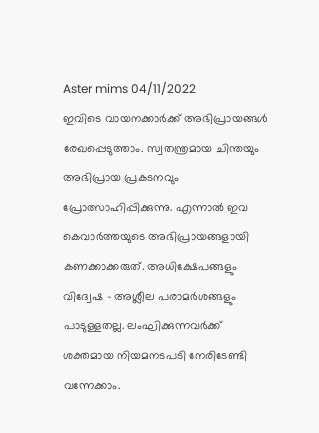Aster mims 04/11/2022
ഇവിടെ വായനക്കാർക്ക് അഭിപ്രായങ്ങൾ രേഖപ്പെടുത്താം. സ്വതന്ത്രമായ ചിന്തയും അഭിപ്രായ പ്രകടനവും പ്രോത്സാഹിപ്പിക്കുന്നു. എന്നാൽ ഇവ കെവാർത്തയുടെ അഭിപ്രായങ്ങളായി കണക്കാക്കരുത്. അധിക്ഷേപങ്ങളും വിദ്വേഷ - അശ്ലീല പരാമർശങ്ങളും പാടുള്ളതല്ല. ലംഘിക്കുന്നവർക്ക് ശക്തമായ നിയമനടപടി നേരിടേണ്ടി വന്നേക്കാം.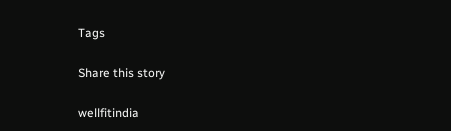Tags

Share this story

wellfitindia